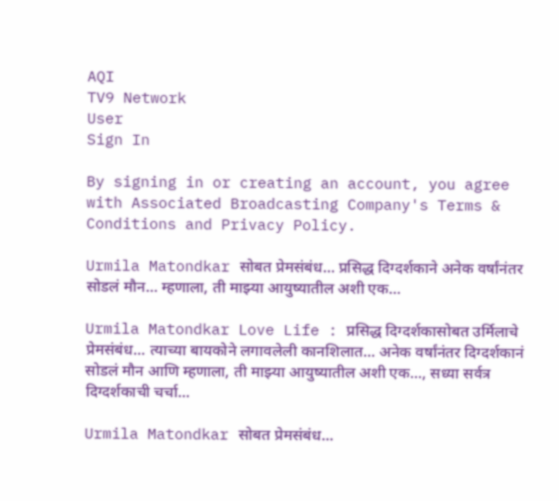AQI
TV9 Network
User
Sign In

By signing in or creating an account, you agree with Associated Broadcasting Company's Terms & Conditions and Privacy Policy.

Urmila Matondkar सोबत प्रेमसंबंध… प्रसिद्ध दिग्दर्शकाने अनेक वर्षांनंतर सोडलं मौन… म्हणाला, ती माझ्या आयुष्यातील अशी एक…

Urmila Matondkar Love Life : प्रसिद्ध दिग्दर्शकासोबत उर्मिलाचे प्रेमसंबंध... त्याच्या बायकोने लगावलेली कानशिलात... अनेक वर्षांनंतर दिग्दर्शकानं सोडलं मौन आणि म्हणाला, ती माझ्या आयुष्यातील अशी एक..., सध्या सर्वत्र दिग्दर्शकाची चर्चा...

Urmila Matondkar सोबत प्रेमसंबंध...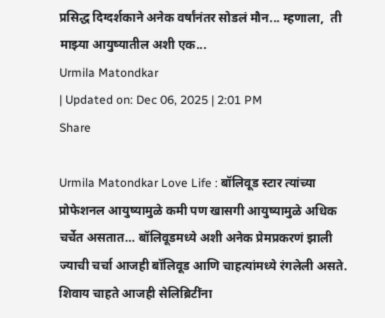प्रसिद्ध दिग्दर्शकाने अनेक वर्षांनंतर सोडलं मौन... म्हणाला,  ती माझ्या आयुष्यातील अशी एक...
Urmila Matondkar
| Updated on: Dec 06, 2025 | 2:01 PM
Share

Urmila Matondkar Love Life : बॉलिवूड स्टार त्यांच्या प्रोफेशनल आयुष्यामुळे कमी पण खासगी आयुष्यामुळे अधिक चर्चेत असतात… बॉलिवूडमध्ये अशी अनेक प्रेमप्रकरणं झाली ज्याची चर्चा आजही बॉलिवूड आणि चाहत्यांमध्ये रंगलेली असते. शिवाय चाहते आजही सेलिब्रिटींना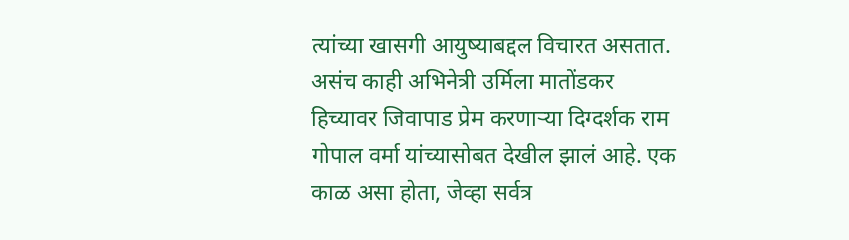त्यांच्या खासगी आयुष्याबद्दल विचारत असतात. असंच काही अभिनेत्री उर्मिला मातोंडकर हिच्यावर जिवापाड प्रेम करणाऱ्या दिग्दर्शक राम गोपाल वर्मा यांच्यासोबत देखील झालं आहे. एक काळ असा होता, जेव्हा सर्वत्र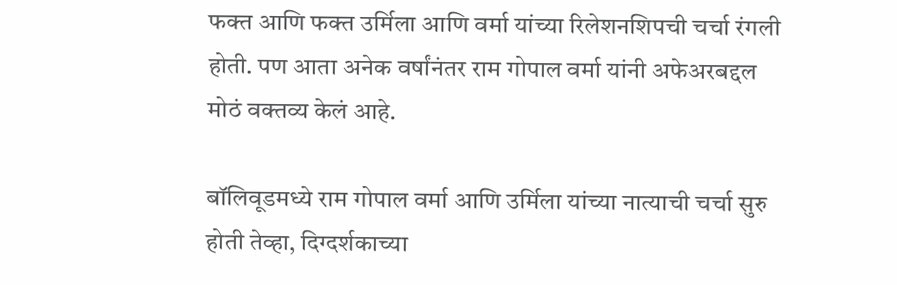फक्त आणि फक्त उर्मिला आणि वर्मा यांच्या रिलेशनशिपची चर्चा रंगली होती. पण आता अनेक वर्षांनंतर राम गोपाल वर्मा यांनी अफेअरबद्दल मोठं वक्तव्य केलं आहे.

बॉलिवूडमध्ये राम गोपाल वर्मा आणि उर्मिला यांच्या नात्याची चर्चा सुरु होती तेव्हा, दिग्दर्शकाच्या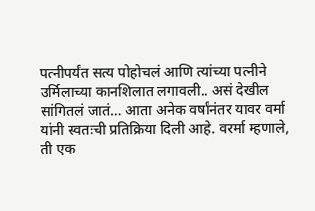पत्नीपर्यंत सत्य पोहोचलं आणि त्यांच्या पत्नीने उर्मिलाच्या कानशिलात लगावली.. असं देखील सांगितलं जातं… आता अनेक वर्षांनंतर यावर वर्मा यांनी स्वतःची प्रतिक्रिया दिली आहे. वरर्मा म्हणाले, ती एक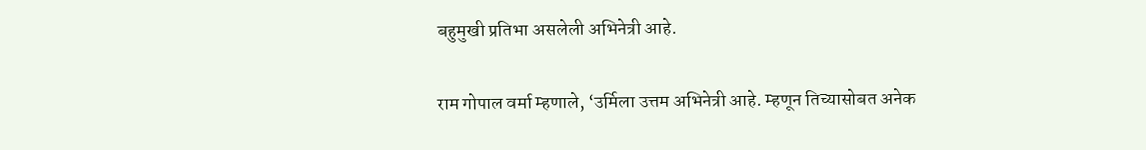बहुमुखी प्रतिभा असलेली अभिनेत्री आहे.

राम गोपाल वर्मा म्हणाले, ‘उर्मिला उत्तम अभिनेत्री आहे. म्हणून तिच्यासोबत अनेक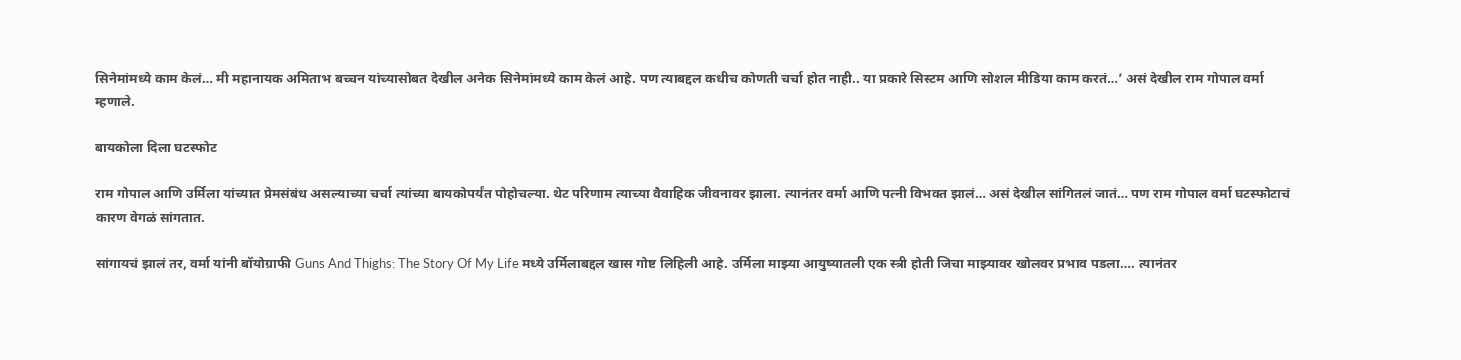सिनेमांमध्ये काम केलं… मी महानायक अमिताभ बच्चन यांच्यासोबत देखील अनेक सिनेमांमध्ये काम केलं आहे. पण त्याबद्दल कधीच कोणती चर्चा होत नाही.. या प्रकारे सिस्टम आणि सोशल मीडिया काम करतं…’ असं देखील राम गोपाल वर्मा म्हणाले.

बायकोला दिला घटस्फोट

राम गोपाल आणि उर्मिला यांच्यात प्रेमसंबंध असल्याच्या चर्चा त्यांच्या बायकोपर्यंत पोहोचल्या. थेट परिणाम त्याच्या वैवाहिक जीवनावर झाला. त्यानंतर वर्मा आणि पत्नी विभक्त झालं… असं देखील सांगितलं जातं… पण राम गोपाल वर्मा घटस्फोटाचं कारण वेगळं सांगतात.

सांगायचं झालं तर, वर्मा यांनी बॉयोग्राफी Guns And Thighs: The Story Of My Life मध्ये उर्मिलाबद्दल खास गोष्ट लिहिली आहे. उर्मिला माझ्या आयुष्यातली एक स्त्री होती जिचा माझ्यावर खोलवर प्रभाव पडला…. त्यानंतर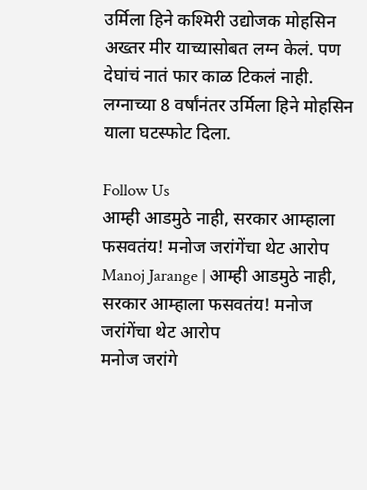उर्मिला हिने कश्मिरी उद्योजक मोहसिन अख्तर मीर याच्यासोबत लग्न केलं. पण देघांचं नातं फार काळ टिकलं नाही. लग्नाच्या 8 वर्षांनंतर उर्मिला हिने मोहसिन याला घटस्फोट दिला.

Follow Us
आम्ही आडमुठे नाही, सरकार आम्हाला फसवतंय! मनोज जरांगेंचा थेट आरोप
Manoj Jarange | आम्ही आडमुठे नाही, सरकार आम्हाला फसवतंय! मनोज जरांगेंचा थेट आरोप
मनोज जरांगे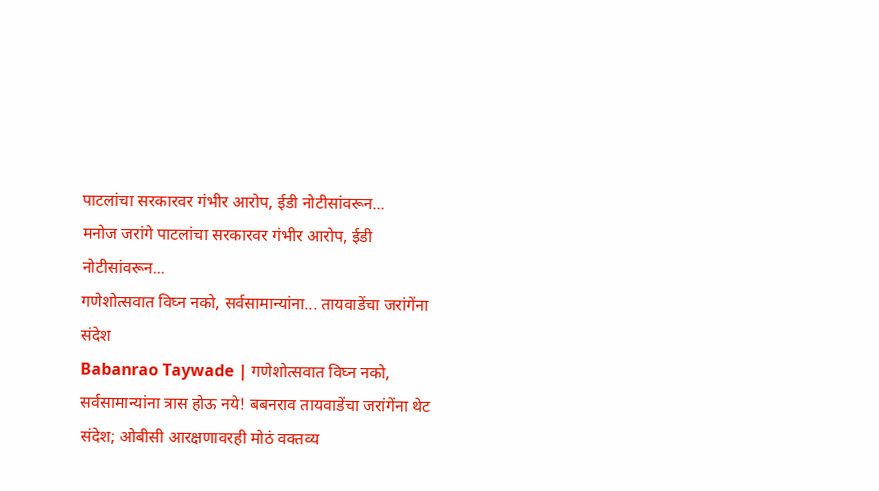पाटलांचा सरकारवर गंभीर आरोप, ईडी नोटीसांवरून...
मनोज जरांगे पाटलांचा सरकारवर गंभीर आरोप, ईडी नोटीसांवरून...
गणेशोत्सवात विघ्न नको, सर्वसामान्यांना... तायवाडेंचा जरांगेंना संदेश
Babanrao Taywade | गणेशोत्सवात विघ्न नको, सर्वसामान्यांना त्रास होऊ नये! बबनराव तायवाडेंचा जरांगेंना थेट संदेश; ओबीसी आरक्षणावरही मोठं वक्तव्य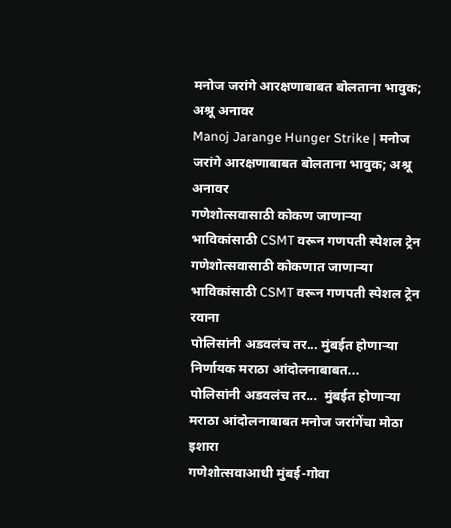मनोज जरांगे आरक्षणाबाबत बोलताना भावुक; अश्रू अनावर
Manoj Jarange Hunger Strike | मनोज जरांगे आरक्षणाबाबत बोलताना भावुक; अश्रू अनावर
गणेशोत्सवासाठी कोकण जाणाऱ्या भाविकांसाठी CSMT वरून गणपती स्पेशल ट्रेन
गणेशोत्सवासाठी कोकणात जाणाऱ्या भाविकांसाठी CSMT वरून गणपती स्पेशल ट्रेन रवाना
पोलिसांनी अडवलंच तर... मुंबईत होणाऱ्या निर्णायक मराठा आंदोलनाबाबत...
पोलिसांनी अडवलंच तर...  मुंबईत होणाऱ्या मराठा आंदोलनाबाबत मनोज जरांगेंचा मोठा इशारा
गणेशोत्सवाआधी मुंबई-गोवा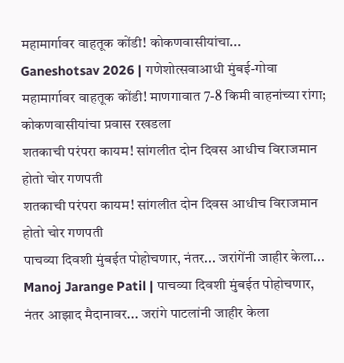महामार्गावर वाहतूक कोंडी! कोकणवासीयांचा...
Ganeshotsav 2026 | गणेशोत्सवाआधी मुंबई-गोवा महामार्गावर वाहतूक कोंडी! माणगावात 7-8 किमी वाहनांच्या रांगा; कोकणवासीयांचा प्रवास रखडला
शतकाची परंपरा कायम! सांगलीत दोन दिवस आधीच विराजमान होतो चोर गणपती
शतकाची परंपरा कायम! सांगलीत दोन दिवस आधीच विराजमान होतो चोर गणपती
पाचव्या दिवशी मुंबईत पोहोचणार, नंतर... जरांगेंनी जाहीर केला...
Manoj Jarange Patil | पाचव्या दिवशी मुंबईत पोहोचणार, नंतर आझाद मैदानावर... जरांगे पाटलांनी जाहीर केला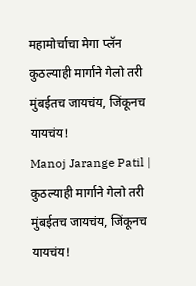महामोर्चाचा मेगा प्लॅन
कुठल्याही मार्गाने गेलो तरी मुंबईतच जायचंय, जिंकूनच यायचंय!
Manoj Jarange Patil | कुठल्याही मार्गाने गेलो तरी मुंबईतच जायचंय, जिंकूनच यायचंय!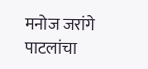मनोज जरांगे पाटलांचा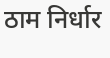ठाम निर्धार